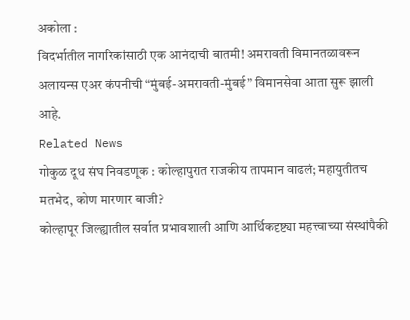अकोला :
विदर्भातील नागरिकांसाठी एक आनंदाची बातमी! अमरावती विमानतळावरून
अलायन्स एअर कंपनीची “मुंबई-अमरावती-मुंबई” विमानसेवा आता सुरू झाली आहे.
Related News
गोकुळ दूध संघ निवडणूक : कोल्हापुरात राजकीय तापमान वाढलं; महायुतीतच मतभेद, कोण मारणार बाजी?
कोल्हापूर जिल्ह्यातील सर्वात प्रभावशाली आणि आर्थिकदृष्ट्या महत्त्वाच्या संस्थांपैकी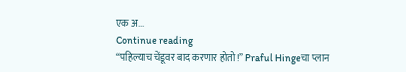एक अ...
Continue reading
“पहिल्याच चेंडूवर बाद करणार होतो!” Praful Hingeचा प्लान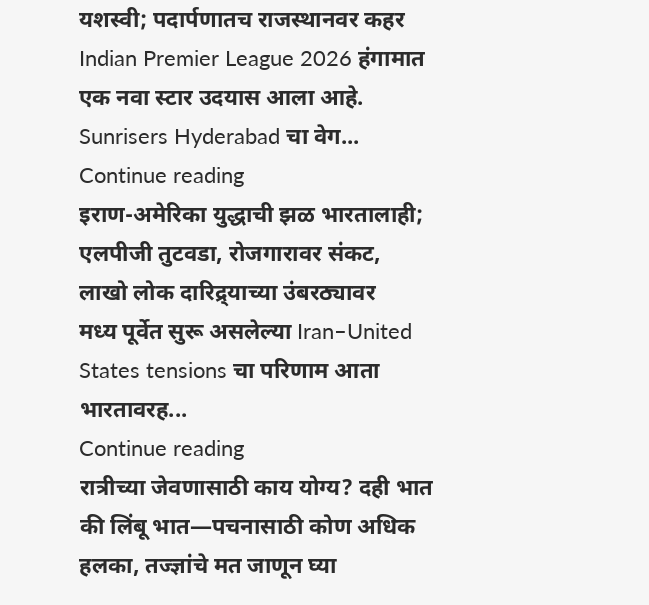यशस्वी; पदार्पणातच राजस्थानवर कहर
Indian Premier League 2026 हंगामात एक नवा स्टार उदयास आला आहे. Sunrisers Hyderabad चा वेग...
Continue reading
इराण-अमेरिका युद्धाची झळ भारतालाही; एलपीजी तुटवडा, रोजगारावर संकट, लाखो लोक दारिद्र्याच्या उंबरठ्यावर
मध्य पूर्वेत सुरू असलेल्या Iran–United States tensions चा परिणाम आता भारतावरह...
Continue reading
रात्रीच्या जेवणासाठी काय योग्य? दही भात की लिंबू भात—पचनासाठी कोण अधिक हलका, तज्ज्ञांचे मत जाणून घ्या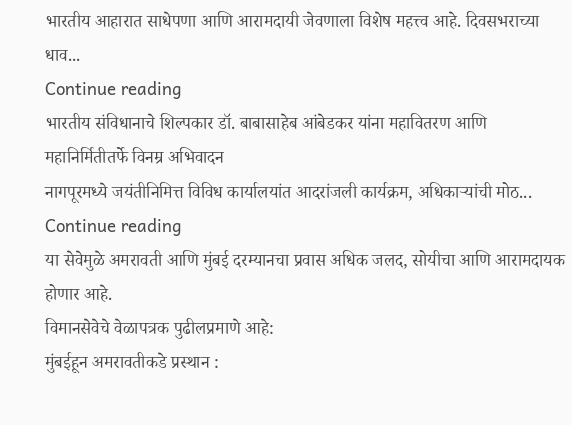भारतीय आहारात साधेपणा आणि आरामदायी जेवणाला विशेष महत्त्व आहे. दिवसभराच्या धाव...
Continue reading
भारतीय संविधानाचे शिल्पकार डॉ. बाबासाहेब आंबेडकर यांना महावितरण आणि महानिर्मितीतर्फे विनम्र अभिवादन
नागपूरमध्ये जयंतीनिमित्त विविध कार्यालयांत आदरांजली कार्यक्रम, अधिकाऱ्यांची मोठ...
Continue reading
या सेवेमुळे अमरावती आणि मुंबई दरम्यानचा प्रवास अधिक जलद, सोयीचा आणि आरामदायक होणार आहे.
विमानसेवेचे वेळापत्रक पुढीलप्रमाणे आहे:
मुंबईहून अमरावतीकडे प्रस्थान :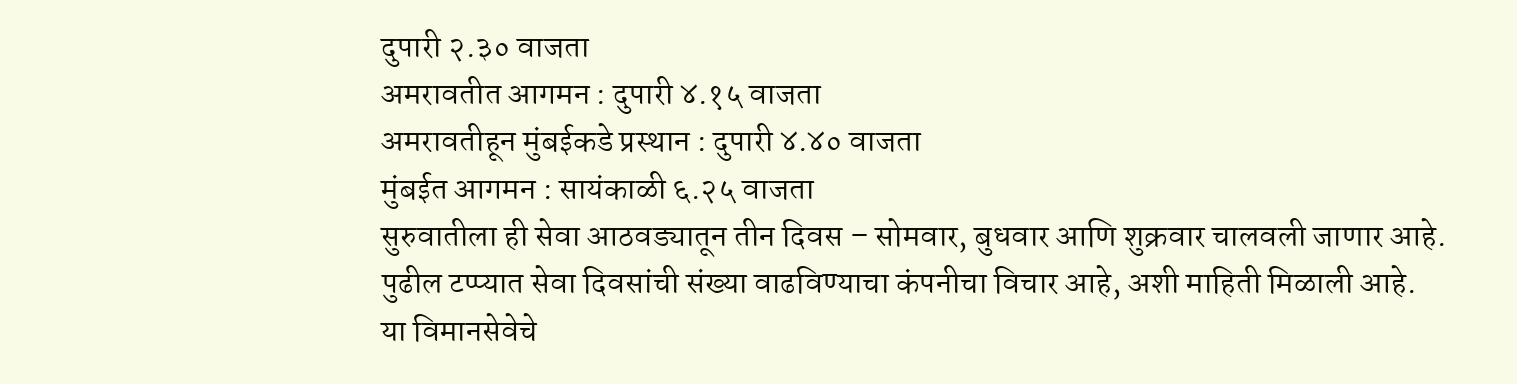दुपारी २.३० वाजता
अमरावतीत आगमन : दुपारी ४.१५ वाजता
अमरावतीहून मुंबईकडे प्रस्थान : दुपारी ४.४० वाजता
मुंबईत आगमन : सायंकाळी ६.२५ वाजता
सुरुवातीला ही सेवा आठवड्यातून तीन दिवस – सोमवार, बुधवार आणि शुक्रवार चालवली जाणार आहे.
पुढील टप्प्यात सेवा दिवसांची संख्या वाढविण्याचा कंपनीचा विचार आहे, अशी माहिती मिळाली आहे.
या विमानसेवेचे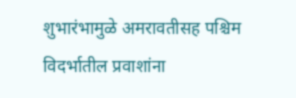शुभारंभामुळे अमरावतीसह पश्चिम विदर्भातील प्रवाशांना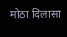मोठा दिलासा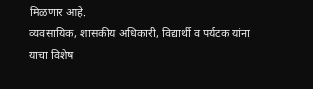मिळणार आहे.
व्यवसायिक, शासकीय अधिकारी, विद्यार्थी व पर्यटक यांना याचा विशेष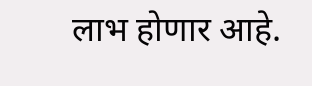लाभ होणार आहे.